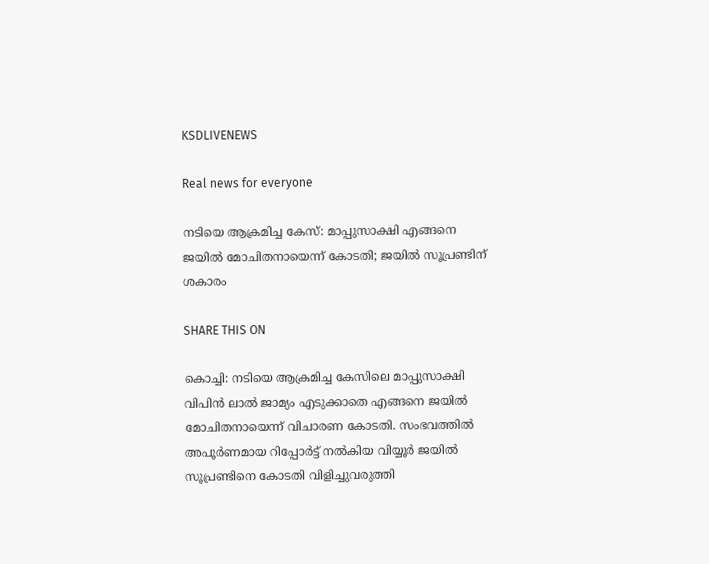KSDLIVENEWS

Real news for everyone

നടിയെ ആക്രമിച്ച കേസ്: മാപ്പുസാക്ഷി എങ്ങനെ ജയില്‍ മോചിതനായെന്ന് കോടതി; ജയില്‍ സൂപ്രണ്ടിന് ശകാരം

SHARE THIS ON

കൊച്ചി: നടിയെ ആക്രമിച്ച കേസിലെ മാപ്പുസാക്ഷി വിപിൻ ലാൽ ജാമ്യം എടുക്കാതെ എങ്ങനെ ജയിൽ മോചിതനായെന്ന് വിചാരണ കോടതി. സംഭവത്തിൽ അപൂർണമായ റിപ്പോർട്ട് നൽകിയ വിയ്യൂർ ജയിൽ സൂപ്രണ്ടിനെ കോടതി വിളിച്ചുവരുത്തി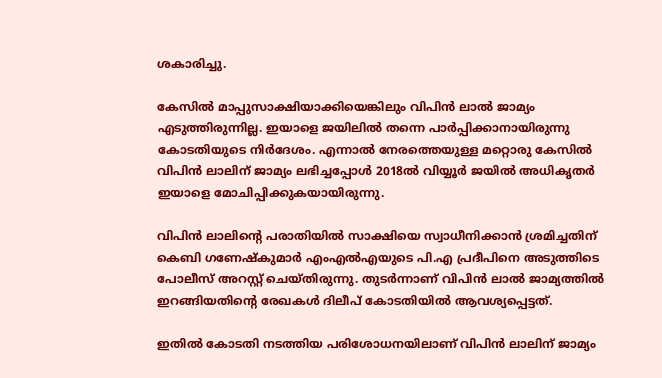ശകാരിച്ചു.

കേസിൽ മാപ്പുസാക്ഷിയാക്കിയെങ്കിലും വിപിൻ ലാൽ ജാമ്യം എടുത്തിരുന്നില്ല. ഇയാളെ ജയിലിൽ തന്നെ പാർപ്പിക്കാനായിരുന്നു കോടതിയുടെ നിർദേശം. എന്നാൽ നേരത്തെയുള്ള മറ്റൊരു കേസിൽ വിപിൻ ലാലിന് ജാമ്യം ലഭിച്ചപ്പോൾ 2018ൽ വിയ്യൂർ ജയിൽ അധികൃതർ ഇയാളെ മോചിപ്പിക്കുകയായിരുന്നു.

വിപിൻ ലാലിന്റെ പരാതിയിൽ സാക്ഷിയെ സ്വാധീനിക്കാൻ ശ്രമിച്ചതിന് കെബി ഗണേഷ്കുമാർ എംഎൽഎയുടെ പി.എ പ്രദീപിനെ അടുത്തിടെ പോലീസ് അറസ്റ്റ് ചെയ്തിരുന്നു. തുടർന്നാണ് വിപിൻ ലാൽ ജാമ്യത്തിൽ ഇറങ്ങിയതിന്റെ രേഖകൾ ദിലീപ് കോടതിയിൽ ആവശ്യപ്പെട്ടത്.

ഇതിൽ കോടതി നടത്തിയ പരിശോധനയിലാണ് വിപിൻ ലാലിന് ജാമ്യം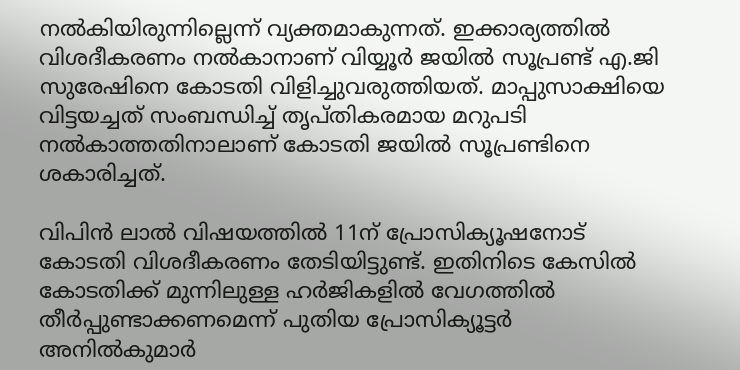നൽകിയിരുന്നില്ലെന്ന് വ്യക്തമാകുന്നത്. ഇക്കാര്യത്തിൽ വിശദീകരണം നൽകാനാണ് വിയ്യൂർ ജയിൽ സൂപ്രണ്ട് എ.ജി സുരേഷിനെ കോടതി വിളിച്ചുവരുത്തിയത്. മാപ്പുസാക്ഷിയെ വിട്ടയച്ചത് സംബന്ധിച്ച് തൃപ്തികരമായ മറുപടി നൽകാത്തതിനാലാണ് കോടതി ജയിൽ സൂപ്രണ്ടിനെ ശകാരിച്ചത്.

വിപിൻ ലാൽ വിഷയത്തിൽ 11ന് പ്രോസിക്യൂഷനോട് കോടതി വിശദീകരണം തേടിയിട്ടുണ്ട്. ഇതിനിടെ കേസിൽ കോടതിക്ക് മുന്നിലുള്ള ഹർജികളിൽ വേഗത്തിൽ തീർപ്പുണ്ടാക്കണമെന്ന് പുതിയ പ്രോസിക്യൂട്ടർ അനിൽകുമാർ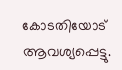കോടതിയോട് ആവശ്യപ്പെട്ടു.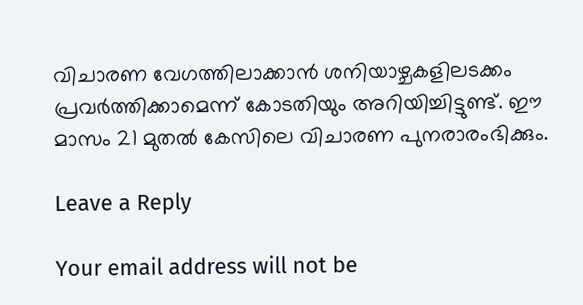വിചാരണ വേഗത്തിലാക്കാൻ ശനിയാഴ്ചകളിലടക്കം പ്രവർത്തിക്കാമെന്ന് കോടതിയും അറിയിച്ചിട്ടുണ്ട്. ഈ മാസം 21 മുതൽ കേസിലെ വിചാരണ പുനരാരംഭിക്കും.

Leave a Reply

Your email address will not be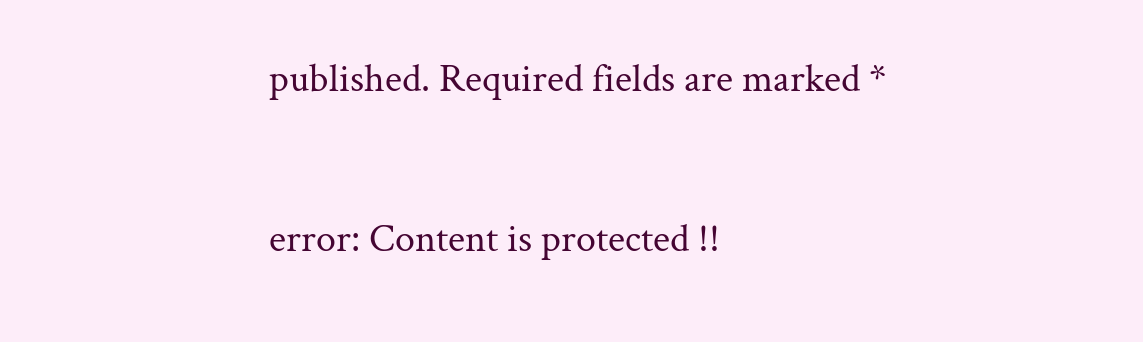published. Required fields are marked *

error: Content is protected !!